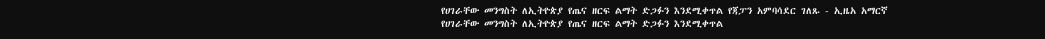የሀገራቸው መንግስት ለኢትዮጵያ የጤና ዘርፍ ልማት ድጋፉን እንደሚቀጥል የጃፓን አምባሳደር ገለጹ - ኢዜአ አማርኛ
የሀገራቸው መንግስት ለኢትዮጵያ የጤና ዘርፍ ልማት ድጋፉን እንደሚቀጥል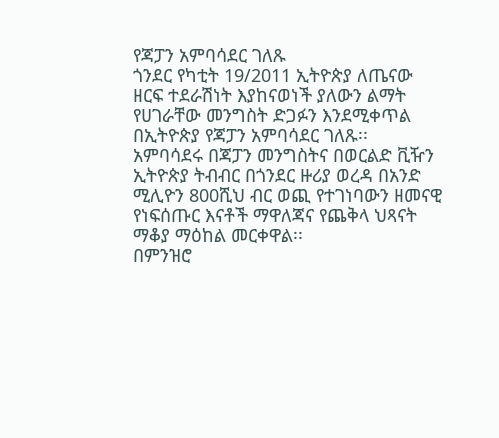የጃፓን አምባሳደር ገለጹ
ጎንደር የካቲት 19/2011 ኢትዮጵያ ለጤናው ዘርፍ ተደራሽነት እያከናወነች ያለውን ልማት የሀገራቸው መንግስት ድጋፉን እንደሚቀጥል በኢትዮጵያ የጃፓን አምባሳደር ገለጹ፡፡
አምባሳደሩ በጃፓን መንግስትና በወርልድ ቪዥን ኢትዮጵያ ትብብር በጎንደር ዙሪያ ወረዳ በአንድ ሚሊዮን 800ሺህ ብር ወጪ የተገነባውን ዘመናዊ የነፍሰጡር እናቶች ማዋለጃና የጨቅላ ህጻናት ማቆያ ማዕከል መርቀዋል፡፡
በምንዝሮ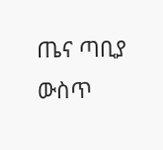ጤና ጣቢያ ውስጥ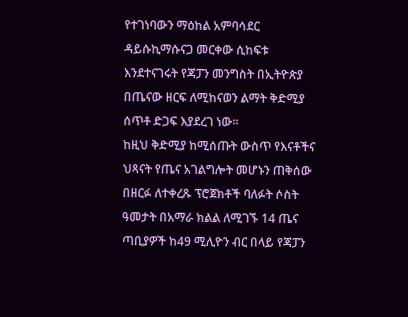የተገነባውን ማዕከል አምባሳደር ዳይሱኪማሱናጋ መርቀው ሲከፍቱ እንደተናገሩት የጃፓን መንግስት በኢትዮጵያ በጤናው ዘርፍ ለሚከናወን ልማት ቅድሚያ ሰጥቶ ድጋፍ እያደረገ ነው፡፡
ከዚህ ቅድሚያ ከሚሰጡት ውስጥ የእናቶችና ህጻናት የጤና አገልግሎት መሆኑን ጠቅሰው በዘርፉ ለተቀረጹ ፕሮጀክቶች ባለፉት ሶስት ዓመታት በአማራ ክልል ለሚገኙ 14 ጤና ጣቢያዎች ከ49 ሚሊዮን ብር በላይ የጃፓን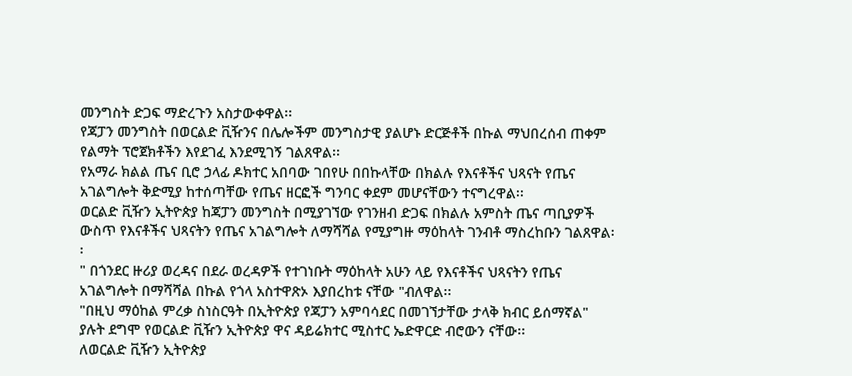መንግስት ድጋፍ ማድረጉን አስታውቀዋል፡፡
የጃፓን መንግስት በወርልድ ቪዥንና በሌሎችም መንግስታዊ ያልሆኑ ድርጅቶች በኩል ማህበረሰብ ጠቀም የልማት ፕሮጀክቶችን እየደገፈ እንደሚገኝ ገልጸዋል፡፡
የአማራ ክልል ጤና ቢሮ ኃላፊ ዶክተር አበባው ገበየሁ በበኩላቸው በክልሉ የእናቶችና ህጻናት የጤና አገልግሎት ቅድሚያ ከተሰጣቸው የጤና ዘርፎች ግንባር ቀደም መሆናቸውን ተናግረዋል፡፡
ወርልድ ቪዥን ኢትዮጵያ ከጃፓን መንግስት በሚያገኘው የገንዘብ ድጋፍ በክልሉ አምስት ጤና ጣቢያዎች ውስጥ የእናቶችና ህጻናትን የጤና አገልግሎት ለማሻሻል የሚያግዙ ማዕከላት ገንብቶ ማስረከቡን ገልጸዋል፡፡
" በጎንደር ዙሪያ ወረዳና በደራ ወረዳዎች የተገነቡት ማዕከላት አሁን ላይ የእናቶችና ህጻናትን የጤና አገልግሎት በማሻሻል በኩል የጎላ አስተዋጽኦ እያበረከቱ ናቸው "ብለዋል፡፡
"በዚህ ማዕከል ምረቃ ስነስርዓት በኢትዮጵያ የጃፓን አምባሳደር በመገኘታቸው ታላቅ ክብር ይሰማኛል" ያሉት ደግሞ የወርልድ ቪዥን ኢትዮጵያ ዋና ዳይሬክተር ሚስተር ኤድዋርድ ብሮውን ናቸው፡፡
ለወርልድ ቪዥን ኢትዮጵያ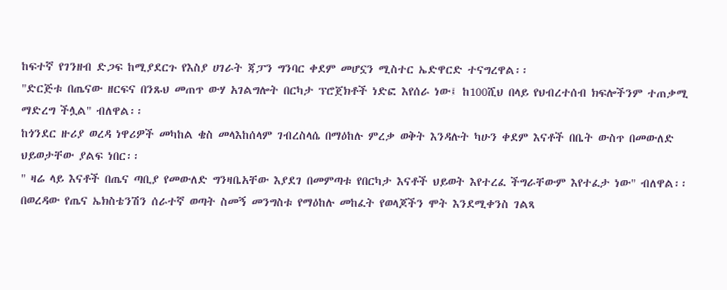ከፍተኛ የገንዘብ ድጋፍ ከሚያደርጉ የእስያ ሀገራት ጃፓን ግንባር ቀደም መሆኗን ሚስተር ኤድዋርድ ተናግረዋል፡፡
"ድርጅቱ በጤናው ዘርፍና በንጹህ መጠጥ ውሃ አገልግሎት በርካታ ፕሮጀክቶች ነድፎ እየሰራ ነው፤ ከ100ሺህ በላይ የህብረተሰብ ክፍሎችንም ተጠቃሚ ማድረግ ችሏል" ብለዋል፡፡
ከጎንደር ዙሪያ ወረዳ ነዋሪዎች መካከል ቄስ መላእከሰላም ገብረስላሴ በማዕከሉ ምረቃ ወቅት እንዳሉት ካሁን ቀደም እናቶች በቤት ውስጥ በመውለድ ህይወታቸው ያልፍ ነበር፡፡
" ዛሬ ላይ እናቶች በጤና ጣቢያ የመውለድ ግንዛቤአቸው እያደገ በመምጣቱ የበርካታ እናቶች ህይወት እየተረፈ ችግራቸውም እየተፈታ ነው" ብለዋል፡፡
በወረዳው የጤና ኤክስቴንሽን ሰራተኛ ወጣት ስመኝ መንግስቱ የማዕከሉ መከፈት የወላጆችን ሞት እንደሚቀንስ ገልጻ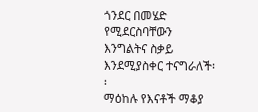ጎንደር በመሄድ የሚደርስባቸውን እንግልትና ስቃይ እንደሚያስቀር ተናግራለች፡፡
ማዕከሉ የእናቶች ማቆያ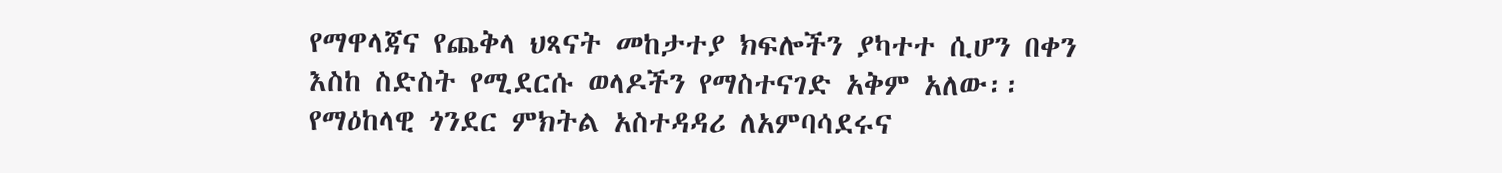የማዋላጃና የጨቅላ ህጻናት መከታተያ ክፍሎችን ያካተተ ሲሆን በቀን እስከ ስድስት የሚደርሱ ወላዶችን የማስተናገድ አቅም አለው፡፡
የማዕከላዊ ጎንደር ምክትል አስተዳዳሪ ለአምባሳደሩና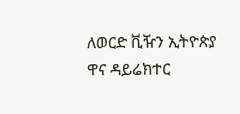ለወርድ ቪዥን ኢትዮጵያ ዋና ዳይሬክተር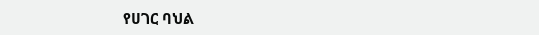የሀገር ባህል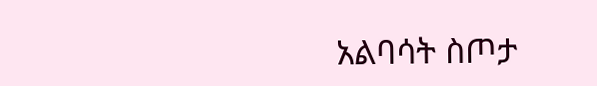አልባሳት ስጦታ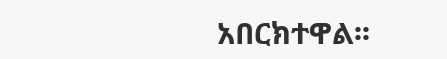አበርክተዋል፡፡